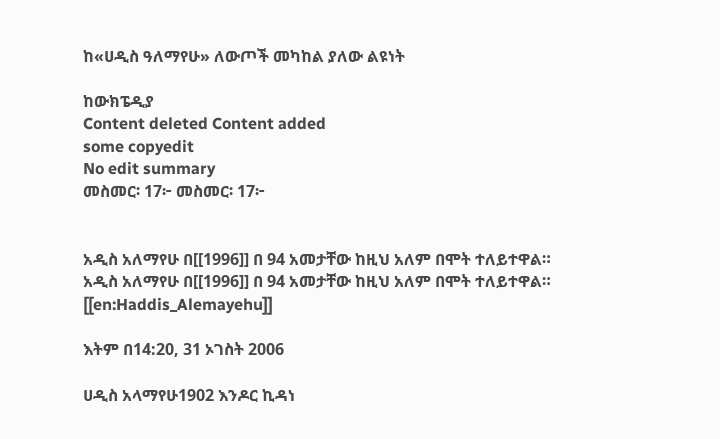ከ«ሀዲስ ዓለማየሁ» ለውጦች መካከል ያለው ልዩነት

ከውክፔዲያ
Content deleted Content added
some copyedit
No edit summary
መስመር፡ 17፦ መስመር፡ 17፦


አዲስ አለማየሁ በ[[1996]] በ 94 አመታቸው ከዚህ አለም በሞት ተለይተዋል።
አዲስ አለማየሁ በ[[1996]] በ 94 አመታቸው ከዚህ አለም በሞት ተለይተዋል።
[[en:Haddis_Alemayehu]]

እትም በ14:20, 31 ኦገስት 2006

ሀዲስ አላማየሁ1902 እንዶር ኪዳነ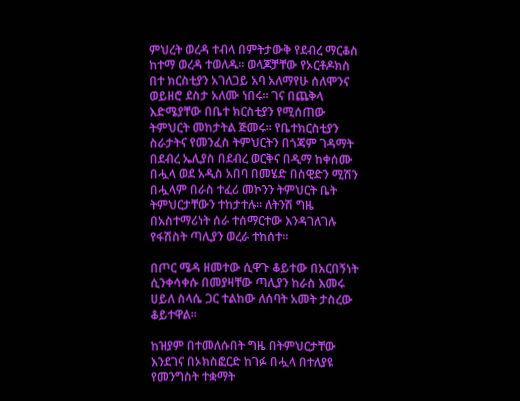ምህረት ወረዳ ተብላ በምትታውቅ የደብረ ማርቆስ ከተማ ወረዳ ተወለዱ። ወላጆቻቸው የኦርቶዶክስ በተ ክርስቲያን አገለጋይ አባ አለማየሁ ሰለሞንና ወይዘሮ ደስታ አለሙ ነበሩ። ገና በጨቅላ እድሜያቸው በቤተ ክርስቲያን የሚሰጠው ትምህርት መከታትል ጅመሩ። የቤተክርስቲያን ስራታትና የመንፈስ ትምህርትን በጎጃም ገዳማት በደብረ ኤሊያስ በደብረ ወርቅና በዲማ ከቀሰሙ በሗላ ወደ አዲስ አበባ በመሄድ በስዊድን ሚሽን በሗላም በራስ ተፈሪ መኮንን ትምህርት ቤት ትምህርታቸውን ተከታተሉ። ለትንሽ ግዜ በአስተማሪነት ሰራ ተሰማርተው እንዳገለገሉ የፋሽስት ጣሊያን ወረራ ተከሰተ።

በጦር ሜዳ ዘመተው ሲዋጉ ቆይተው በአርበኝነት ሲንቀሳቀሱ በመያዛቸው ጣሊያን ከራስ እመሩ ሀይለ ስላሴ ጋር ተልከው ለሰባት አመት ታስረው ቆይተዋል።

ከዝያም በተመለሱበት ግዜ በትምህርታቸው እንደገና በኦክስፎርድ ከገፉ በሗላ በተለያዩ የመንግስት ተቋማት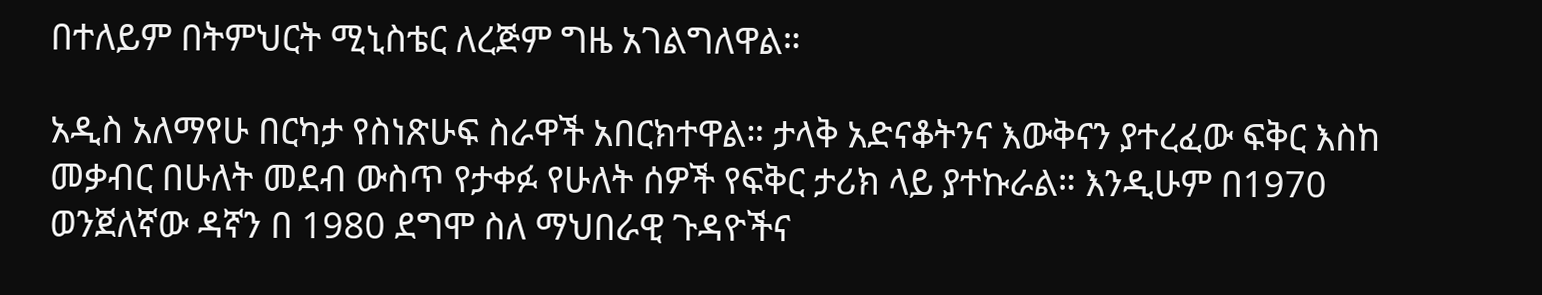በተለይም በትምህርት ሚኒስቴር ለረጅም ግዜ አገልግለዋል።

አዲስ አለማየሁ በርካታ የስነጽሁፍ ስራዋች አበርክተዋል። ታላቅ አድናቆትንና እውቅናን ያተረፈው ፍቅር እስከ መቃብር በሁለት መደብ ውስጥ የታቀፉ የሁለት ሰዎች የፍቅር ታሪክ ላይ ያተኩራል። እንዲሁም በ1970 ወንጀለኛው ዳኛን በ 1980 ደግሞ ስለ ማህበራዊ ጉዳዮችና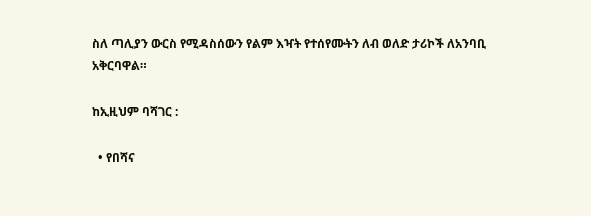ስለ ጣሊያን ውርስ የሚዳስሰውን የልም እዣት የተሰየሙትን ለብ ወለድ ታሪኮች ለአንባቢ አቅርባዋል።

ከኢዚህም ባሻገር :

  • የበሻና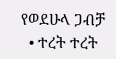የወደሁላ ጋብቻ
  • ተረት ተረት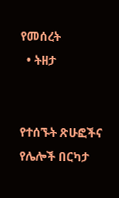የመሰረት
  • ትዘታ


የተሰኙት ጽሁፎችና የሌሎች በርካታ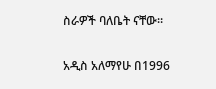ስራዎች ባለቤት ናቸው።

አዲስ አለማየሁ በ1996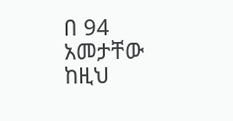በ 94 አመታቸው ከዚህ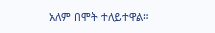አለም በሞት ተለይተዋል።